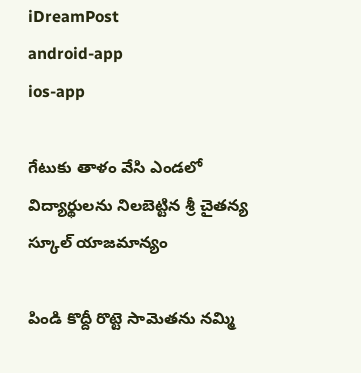iDreamPost
android-app
ios-app

గేటుకు తాళం వేసి ఎండలో విద్యార్థులను నిలబెట్టిన శ్రీ చైతన్య స్కూల్ యాజమాన్యం

పిండి కొద్దీ రొట్టె సామెతను నమ్మి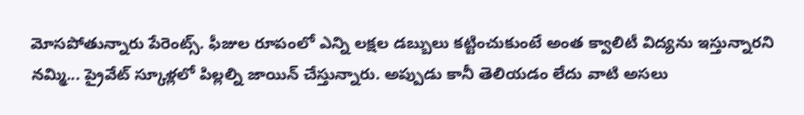మోసపోతున్నారు పేరెంట్స్. ఫీజుల రూపంలో ఎన్ని లక్షల డబ్బులు కట్టించుకుంటే అంత క్వాలిటీ విద్యను ఇస్తున్నారని నమ్మి... ప్రైవేట్ స్కూళ్లలో పిల్లల్ని జాయిన్ చేస్తున్నారు. అప్పుడు కానీ తెలియడం లేదు వాటి అసలు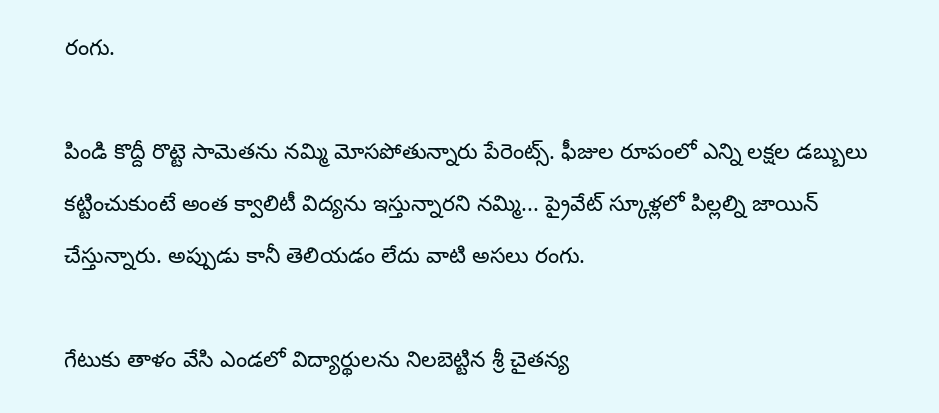రంగు.

పిండి కొద్దీ రొట్టె సామెతను నమ్మి మోసపోతున్నారు పేరెంట్స్. ఫీజుల రూపంలో ఎన్ని లక్షల డబ్బులు కట్టించుకుంటే అంత క్వాలిటీ విద్యను ఇస్తున్నారని నమ్మి... ప్రైవేట్ స్కూళ్లలో పిల్లల్ని జాయిన్ చేస్తున్నారు. అప్పుడు కానీ తెలియడం లేదు వాటి అసలు రంగు.

గేటుకు తాళం వేసి ఎండలో విద్యార్థులను నిలబెట్టిన శ్రీ చైతన్య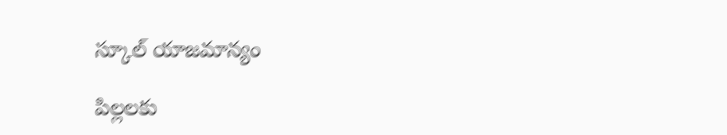స్కూల్ యాజమాన్యం

పిల్లలకు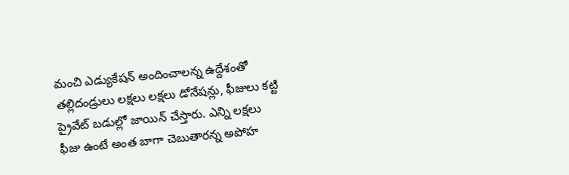మంచి ఎడ్యుకేషన్ అందించాలన్న ఉద్దేశంతో తల్లిదండ్రులు లక్షలు లక్షలు డోనేషన్లు, ఫీజులు కట్టి ప్రైవేట్ బడుల్లో జాయిన్ చేస్తారు. ఎన్ని లక్షలు ఫీజు ఉంటే అంత బాగా చెబుతారన్న అపోహ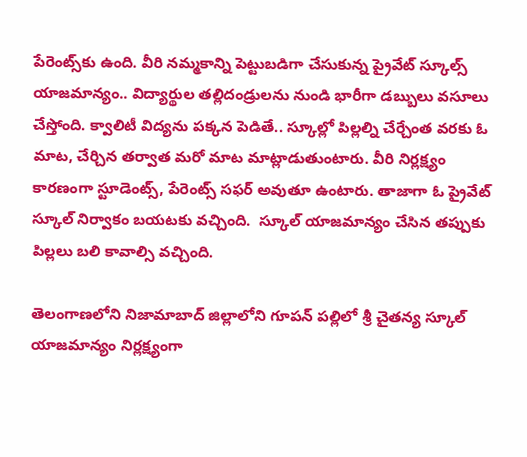పేరెంట్స్‌కు ఉంది. వీరి నమ్మకాన్ని పెట్టుబడిగా చేసుకున్న ప్రైవేట్ స్కూల్స్ యాజమాన్యం.. విద్యార్థుల తల్లిదండ్రులను నుండి భారీగా డబ్బులు వసూలు చేస్తోంది. క్వాలిటీ విద్యను పక్కన పెడితే.. స్కూల్లో పిల్లల్ని చేర్చేంత వరకు ఓ మాట, చేర్చిన తర్వాత మరో మాట మాట్లాడుతుంటారు. వీరి నిర్లక్ష్యం కారణంగా స్టూడెంట్స్, పేరెంట్స్ సఫర్ అవుతూ ఉంటారు. తాజాగా ఓ ప్రైవేట్ స్కూల్ నిర్వాకం బయటకు వచ్చింది.  స్కూల్ యాజమాన్యం చేసిన తప్పుకు పిల్లలు బలి కావాల్సి వచ్చింది.

తెలంగాణలోని నిజామాబాద్ జిల్లాలోని గూపన్ పల్లిలో శ్రీ చైతన్య స్కూల్ యాజమాన్యం నిర్లక్ష్యంగా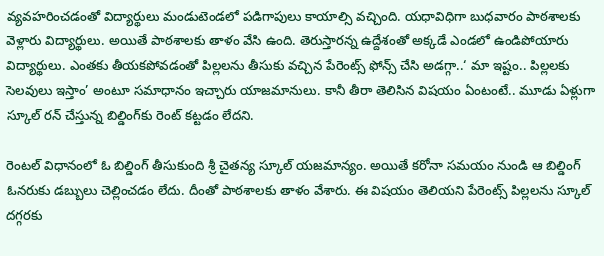వ్యవహరించడంతో విద్యార్థులు మండుటెండలో పడిగాపులు కాయాల్సి వచ్చింది. యధావిధిగా బుధవారం పాఠశాలకు వెళ్లారు విద్యార్థులు. అయితే పాఠశాలకు తాళం వేసి ఉంది. తెరుస్తారన్న ఉద్దేశంతో అక్కడే ఎండలో ఉండిపోయారు విద్యార్థులు. ఎంతకు తీయకపోవడంతో పిల్లలను తీసుకు వచ్చిన పేరెంట్స్ ఫోన్స్ చేసి అడగ్గా..‘ మా ఇష్టం.. పిల్లలకు సెలవులు ఇస్తాం’ అంటూ సమాధానం ఇచ్చారు యాజమానులు. కానీ తీరా తెలిసిన విషయం ఏంటంటే.. మూడు ఏళ్లుగా స్కూల్ రన్ చేస్తున్న బిల్డింగ్‌కు రెంట్ కట్టడం లేదని.

రెంటల్ విధానంలో ఓ బిల్డింగ్ తీసుకుంది శ్రీ చైతన్య స్కూల్ యజమాన్యం. అయితే కరోనా సమయం నుండి ఆ బిల్డింగ్ ఓనరుకు డబ్బులు చెల్లించడం లేదు. దీంతో పాఠశాలకు తాళం వేశారు. ఈ విషయం తెలియని పేరెంట్స్ పిల్లలను స్కూల్ దగ్గరకు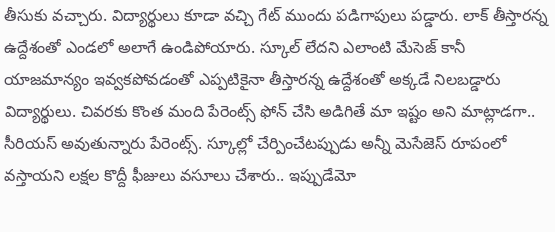తీసుకు వచ్చారు. విద్యార్థులు కూడా వచ్చి గేట్ ముందు పడిగాపులు పడ్డారు. లాక్ తీస్తారన్న ఉద్దేశంతో ఎండలో అలాగే ఉండిపోయారు. స్కూల్ లేదని ఎలాంటి మేసెజ్ కానీ యాజమాన్యం ఇవ్వకపోవడంతో ఎప్పటికైనా తీస్తారన్న ఉద్దేశంతో అక్కడే నిలబడ్డారు విద్యార్థులు. చివరకు కొంత మంది పేరెంట్స్ ఫోన్ చేసి అడిగితే మా ఇష్టం అని మాట్లాడగా.. సీరియస్ అవుతున్నారు పేరెంట్స్. స్కూల్లో చేర్పించేటప్పుడు అన్నీ మెసేజెస్ రూపంలో వస్తాయని లక్షల కొద్దీ ఫీజులు వసూలు చేశారు.. ఇప్పుడేమో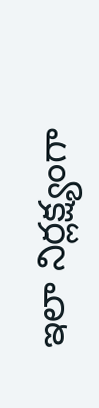ఇలా నిర్లక్ష్యంగా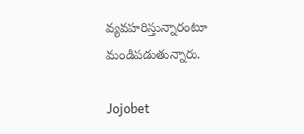వ్యవహరిస్తున్నారంటూ మండిపడుతున్నారు.

Jojobet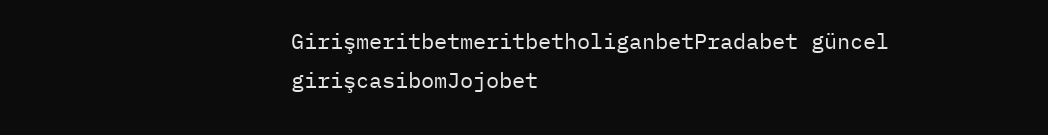GirişmeritbetmeritbetholiganbetPradabet güncel girişcasibomJojobet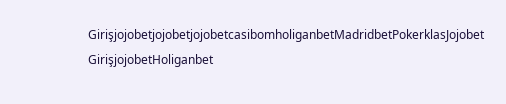GirişjojobetjojobetjojobetcasibomholiganbetMadridbetPokerklasJojobet GirişjojobetHoliganbet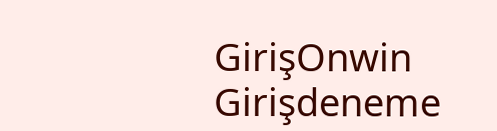GirişOnwin Girişdeneme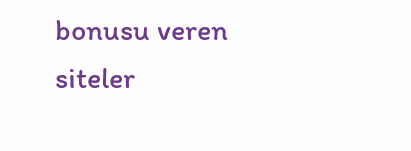bonusu veren siteler